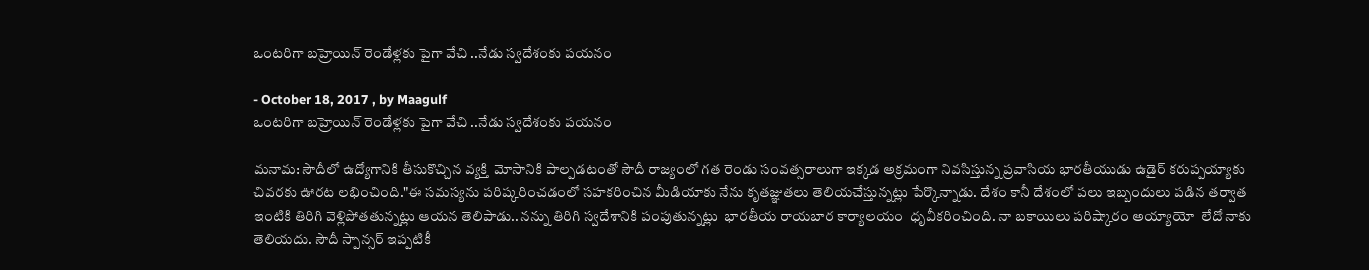ఒంటరిగా బహ్రెయిన్ రెండేళ్లకు పైగా వేచి ..నేడు స్వదేశంకు పయనం

- October 18, 2017 , by Maagulf
ఒంటరిగా బహ్రెయిన్ రెండేళ్లకు పైగా వేచి ..నేడు స్వదేశంకు పయనం

మనామ: సౌదీలో ఉద్యోగానికి తీసుకొచ్చిన వ్యక్తి  మోసానికి పాల్పడటంతో సౌదీ రాజ్యంలో గత రెండు సంవత్సరాలుగా ఇక్కడ అక్రమంగా నివసిస్తున్న ప్రవాసియ భారతీయుడు ఉడైర్ కరుప్పయ్యాకు చివరకు ఊరట లభించింది."ఈ సమస్యను పరిష్కరించడంలో సహకరించిన మీడియాకు నేను కృతజ్ఞుతలు తెలియచేస్తున్నట్లు పేర్కొన్నాడు. దేశం కానీ దేశంలో పలు ఇబ్బందులు పడిన తర్వాత ఇంటికి తిరిగి వెళ్లిపోతతున్నట్లు ఆయన తెలిపాడు..నన్ను తిరిగి స్వదేశానికి పంపుతున్నట్లు  భారతీయ రాయబార కార్యాలయం  ధృవీకరించింది. నా బకాయిలు పరిష్కారం అయ్యాయో  లేదో నాకు తెలియదు. సౌదీ స్పాన్సర్ ఇప్పటికీ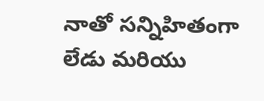నాతో సన్నిహితంగా లేడు మరియు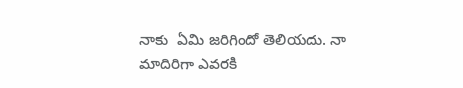నాకు  ఏమి జరిగిందో తెలియదు. నా మాదిరిగా ఎవరకి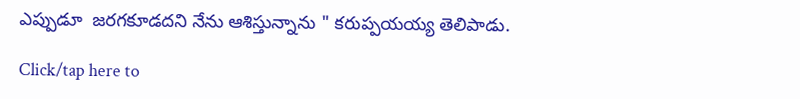ఎప్పుడూ  జరగకూడదని నేను ఆశిస్తున్నాను " కరుప్పయయ్య తెలిపాడు.

Click/tap here to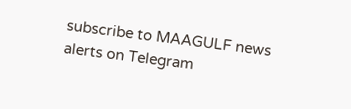subscribe to MAAGULF news alerts on Telegram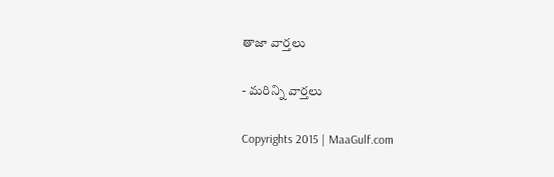తాజా వార్తలు

- మరిన్ని వార్తలు

Copyrights 2015 | MaaGulf.com